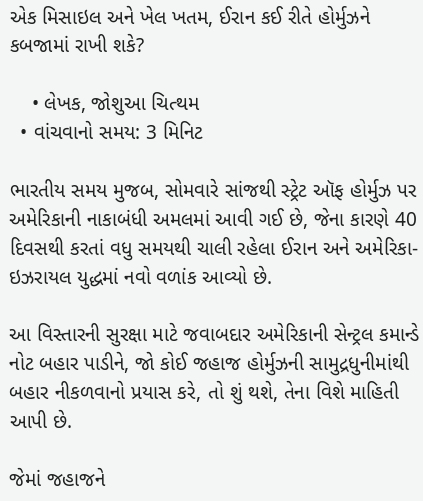એક મિસાઇલ અને ખેલ ખતમ, ઈરાન કઈ રીતે હોર્મુઝને કબજામાં રાખી શકે?

    • લેખક, જોશુઆ ચિત્થમ
  • વાંચવાનો સમય: 3 મિનિટ

ભારતીય સમય મુજબ, સોમવારે સાંજથી સ્ટ્રેટ ઑફ હોર્મુઝ પર અમેરિકાની નાકાબંધી અમલમાં આવી ગઈ છે, જેના કારણે 40 દિવસથી કરતાં વધુ સમયથી ચાલી રહેલા ઈરાન અને અમેરિકા-ઇઝરાયલ યુદ્ધમાં નવો વળાંક આવ્યો છે.

આ વિસ્તારની સુરક્ષા માટે જવાબદાર અમેરિકાની સેન્ટ્રલ કમાન્ડે નોટ બહાર પાડીને, જો કોઈ જહાજ હોર્મુઝની સામુદ્રધુનીમાંથી બહાર નીકળવાનો પ્રયાસ કરે, તો શું થશે, તેના વિશે માહિતી આપી છે.

જેમાં જહાજને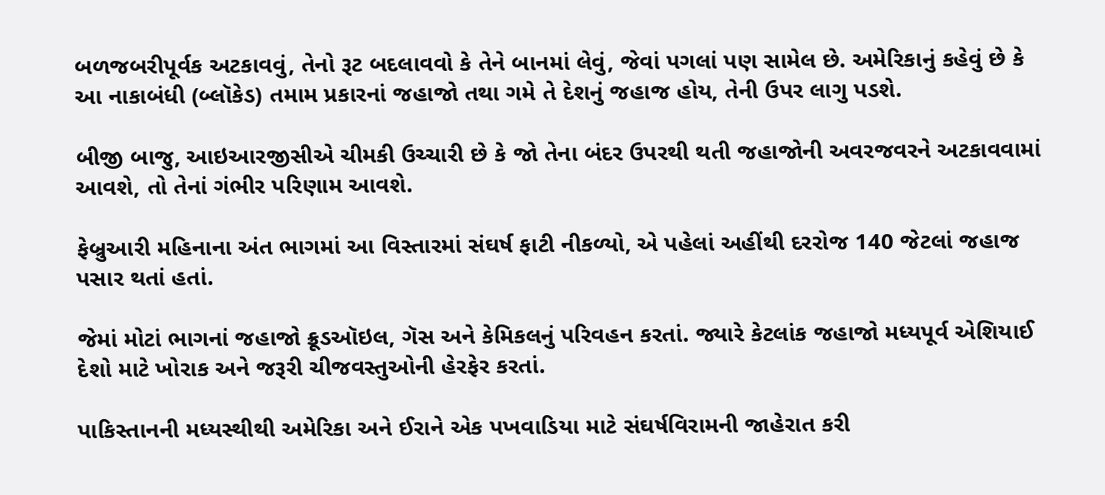બળજબરીપૂર્વક અટકાવવું, તેનો રૂટ બદલાવવો કે તેને બાનમાં લેવું, જેવાં પગલાં પણ સામેલ છે. અમેરિકાનું કહેવું છે કે આ નાકાબંધી (બ્લૉકેડ) તમામ પ્રકારનાં જહાજો તથા ગમે તે દેશનું જહાજ હોય, તેની ઉપર લાગુ પડશે.

બીજી બાજુ, આઇઆરજીસીએ ચીમકી ઉચ્ચારી છે કે જો તેના બંદર ઉપરથી થતી જહાજોની અવરજવરને અટકાવવામાં આવશે, તો તેનાં ગંભીર પરિણામ આવશે.

ફેબ્રુઆરી મહિનાના અંત ભાગમાં આ વિસ્તારમાં સંઘર્ષ ફાટી નીકળ્યો, એ પહેલાં અહીંથી દરરોજ 140 જેટલાં જહાજ પસાર થતાં હતાં.

જેમાં મોટાં ભાગનાં જહાજો ક્રૂડઑઇલ, ગૅસ અને કેમિકલનું પરિવહન કરતાં. જ્યારે કેટલાંક જહાજો મધ્યપૂર્વ એશિયાઈ દેશો માટે ખોરાક અને જરૂરી ચીજવસ્તુઓની હેરફેર કરતાં.

પાકિસ્તાનની મધ્યસ્થીથી અમેરિકા અને ઈરાને એક પખવાડિયા માટે સંઘર્ષવિરામની જાહેરાત કરી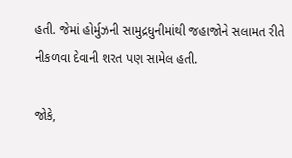હતી. જેમાં હોર્મુઝની સામુદ્રધુનીમાંથી જહાજોને સલામત રીતે નીકળવા દેવાની શરત પણ સામેલ હતી.

જોકે,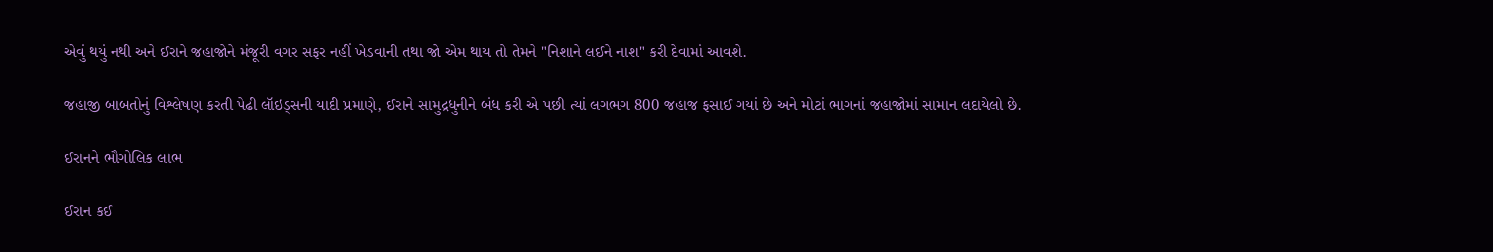એવું થયું નથી અને ઈરાને જહાજોને મંજૂરી વગર સફર નહીં ખેડવાની તથા જો એમ થાય તો તેમને "નિશાને લઈને નાશ" કરી દેવામાં આવશે.

જહાજી બાબતોનું વિશ્લેષણ કરતી પેઢી લૉઇડ્સની યાદી પ્રમાણે, ઈરાને સામુદ્રધુનીને બંધ કરી એ પછી ત્યાં લગભગ 800 જહાજ ફસાઈ ગયાં છે અને મોટાં ભાગનાં જહાજોમાં સામાન લદાયેલો છે.

ઈરાનને ભૌગોલિક લાભ

ઈરાન કઈ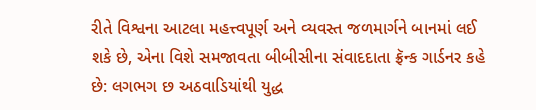રીતે વિશ્વના આટલા મહત્ત્વપૂર્ણ અને વ્યવસ્ત જળમાર્ગને બાનમાં લઈ શકે છે, એના વિશે સમજાવતા બીબીસીના સંવાદદાતા ફ્રૅન્ક ગાર્ડનર કહે છે: લગભગ છ અઠવાડિયાંથી યુદ્ધ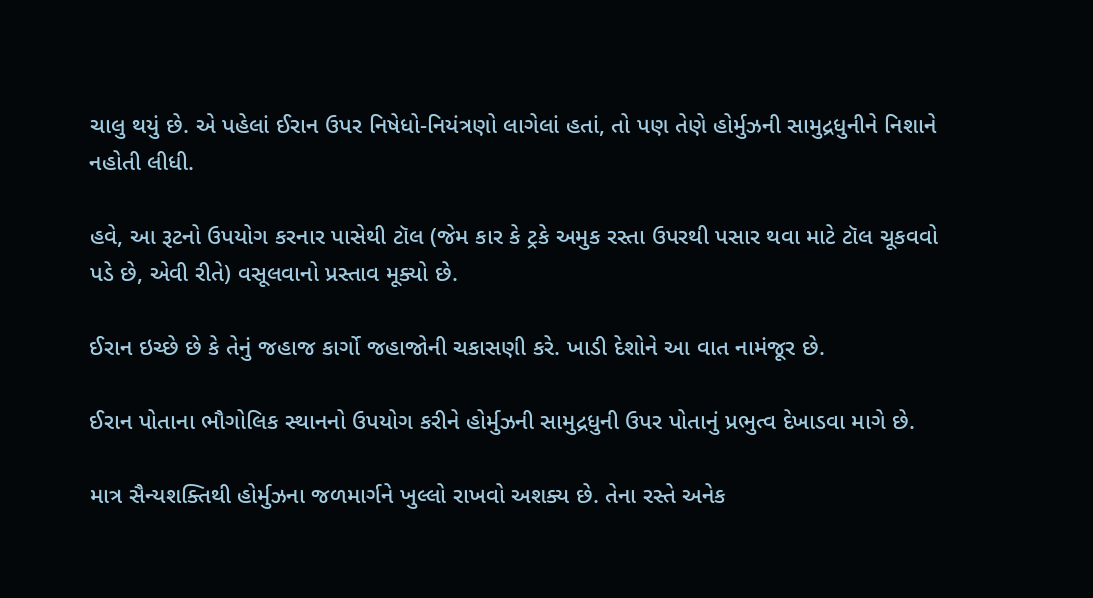ચાલુ થયું છે. એ પહેલાં ઈરાન ઉપર નિષેધો-નિયંત્રણો લાગેલાં હતાં, તો પણ તેણે હોર્મુઝની સામુદ્રધુનીને નિશાને નહોતી લીધી.

હવે, આ રૂટનો ઉપયોગ કરનાર પાસેથી ટૉલ (જેમ કાર કે ટ્રકે અમુક રસ્તા ઉપરથી પસાર થવા માટે ટૉલ ચૂકવવો પડે છે, એવી રીતે) વસૂલવાનો પ્રસ્તાવ મૂક્યો છે.

ઈરાન ઇચ્છે છે કે તેનું જહાજ કાર્ગો જહાજોની ચકાસણી કરે. ખાડી દેશોને આ વાત નામંજૂર છે.

ઈરાન પોતાના ભૌગોલિક સ્થાનનો ઉપયોગ કરીને હોર્મુઝની સામુદ્રધુની ઉપર પોતાનું પ્રભુત્વ દેખાડવા માગે છે.

માત્ર સૈન્યશક્તિથી હોર્મુઝના જળમાર્ગને ખુલ્લો રાખવો અશક્ય છે. તેના રસ્તે અનેક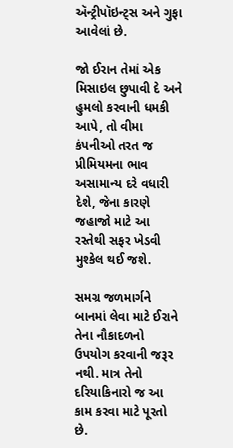ઍન્ટ્રીપૉઇન્ટ્સ અને ગુફા આવેલાં છે.

જો ઈરાન તેમાં એક મિસાઇલ છુપાવી દે અને હુમલો કરવાની ધમકી આપે, તો વીમા કંપનીઓ તરત જ પ્રીમિયમના ભાવ અસામાન્ય દરે વધારી દેશે, જેના કારણે જહાજો માટે આ રસ્તેથી સફર ખેડવી મુશ્કેલ થઈ જશે.

સમગ્ર જળમાર્ગને બાનમાં લેવા માટે ઈરાને તેના નૌકાદળનો ઉપયોગ કરવાની જરૂર નથી. માત્ર તેનો દરિયાકિનારો જ આ કામ કરવા માટે પૂરતો છે.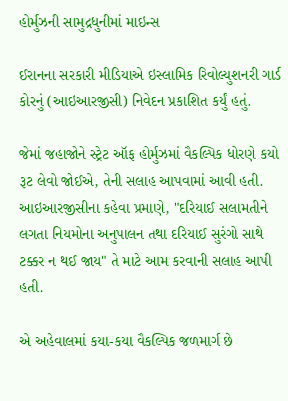હોર્મુઝની સામુદ્રધુનીમાં માઇન્સ

ઈરાનના સરકારી મીડિયાએ ઇસ્લામિક રિવોલ્યુશનરી ગાર્ડ કોરનું (આઇઆરજીસી) નિવેદન પ્રકાશિત કર્યું હતું.

જેમાં જહાજોને સ્ટ્રેટ ઑફ હોર્મુઝમાં વૈકલ્પિક ધોરણે કયો રૂટ લેવો જોઈએ, તેની સલાહ આપવામાં આવી હતી. આઇઆરજીસીના કહેવા પ્રમાણે, "દરિયાઈ સલામતીને લગતા નિયમોના અનુપાલન તથા દરિયાઈ સુરંગો સાથે ટક્કર ન થઈ જાય" તે માટે આમ કરવાની સલાહ આપી હતી.

એ અહેવાલમાં કયા-કયા વૈકલ્પિક જળમાર્ગ છે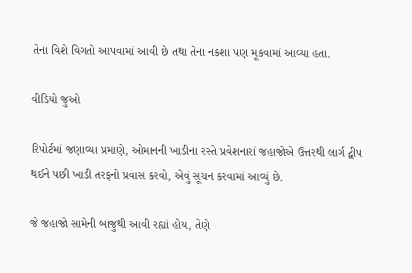તેના વિશે વિગતો આપવામાં આવી છે તથા તેના નકશા પણ મૂકવામાં આવ્યા હતા.

વીડિયો જુઓ

રિપોર્ટમાં જણાવ્યા પ્રમાણે, ઓમાનની ખાડીના રસ્તે પ્રવેશનારાં જહાજોએ ઉત્તરથી લાર્ગ દ્વીપ થઈને પછી ખાડી તરફનો પ્રવાસ કરવો, એવું સૂચન કરવામાં આવ્યું છે.

જે જહાજો સામેની બાજુથી આવી રહ્યાં હોય, તેણે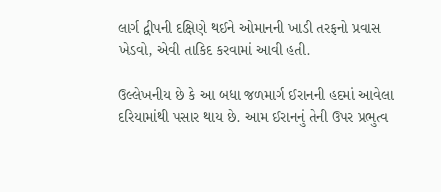લાર્ગ દ્વીપની દક્ષિણે થઈને ઓમાનની ખાડી તરફનો પ્રવાસ ખેડવો, એવી તાકિદ કરવામાં આવી હતી.

ઉલ્લેખનીય છે કે આ બધા જળમાર્ગ ઈરાનની હદમાં આવેલા દરિયામાંથી પસાર થાય છે. આમ ઈરાનનું તેની ઉપર પ્રભુત્વ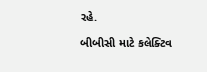રહે.

બીબીસી માટે કલેક્ટિવ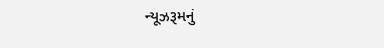ન્યૂઝરૂમનું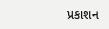પ્રકાશન